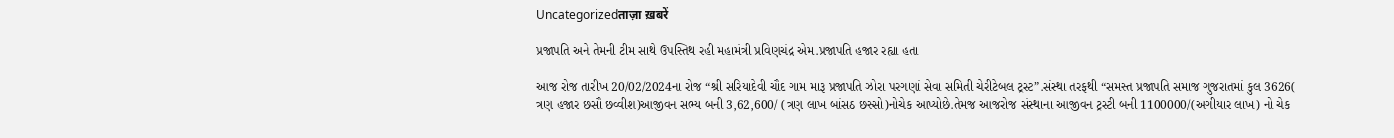Uncategorizedताज़ा ख़बरें

પ્રજાપતિ અને તેમની ટીમ સાથે ઉપસ્તિથ રહી મહામંત્રી પ્રવિણચંદ્ર એમ.પ્રજાપતિ હજાર રહ્યા હતા

આજ રોજ તારીખ 20/02/2024ના રોજ “શ્રી સરિયાદેવી ચૌદ ગામ મારૂ પ્રજાપતિ ઝોરા પરગણાં સેવા સમિતી ચેરીટેબલ ટ્રસ્ટ”.સંસ્થા તરફથી “સમસ્ત પ્રજાપતિ સમાજ ગુજરાતમાં કુલ 3626( ત્રણ હજાર છસૌ છવ્વીશ)આજીવન સભ્ય બની 3,62,600/ (ત્રણ લાખ બાંસઠ છસ્સો)નોચેક આપ્યોછે.તેમજ આજરોજ સંસ્થાના આજીવન ટ્રસ્ટી બની 1100000/(અગીયાર લાખ) નો ચેક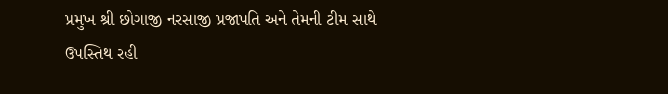પ્રમુખ શ્રી છોગાજી નરસાજી પ્રજાપતિ અને તેમની ટીમ સાથે ઉપસ્તિથ રહી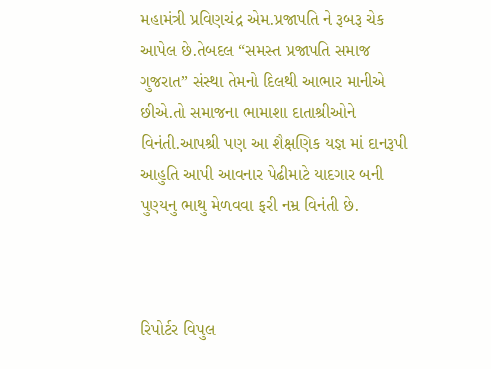મહામંત્રી પ્રવિણચંદ્ર એમ.પ્રજાપતિ ને રૂબરૂ ચેક આપેલ છે.તેબદલ “સમસ્ત પ્રજાપતિ સમાજ ગુજરાત” સંસ્થા તેમનો દિલથી આભાર માનીએ છીએ.તો સમાજના ભામાશા દાતાશ્રીઓને વિનંતી.આપશ્રી પણ આ શૈક્ષણિક યજ્ઞ માં દાનરૂપી આહુતિ આપી આવનાર પેઢીમાટે યાદગાર બની પુણ્યનુ ભાથુ મેળવવા ફરી નમ્ર વિનંતી છે.



રિપોર્ટર વિપુલ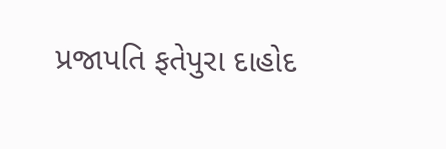પ્રજાપતિ ફતેપુરા દાહોદ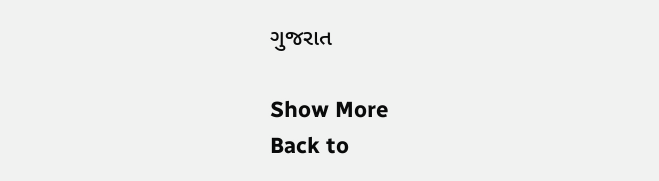ગુજરાત

Show More
Back to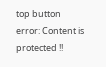top button
error: Content is protected !!